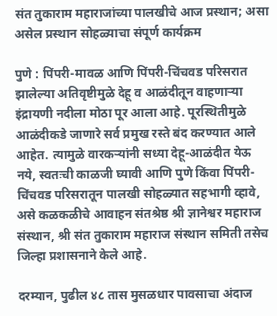संत तुकाराम महाराजांच्या पालखीचे आज प्रस्थान; असा असेल प्रस्थान सोहळ्याचा संपूर्ण कार्यक्रम

पुणे : पिंपरी-मावळ आणि पिंपरी-चिंचवड परिसरात झालेल्या अतिवृष्टीमुळे देहू व आळंदीतून वाहणाऱ्या इंद्रायणी नदीला मोठा पूर आला आहे. पूरस्थितीमुळे आळंदीकडे जाणारे सर्व प्रमुख रस्ते बंद करण्यात आले आहेत. त्यामुळे वारकऱ्यांनी सध्या देहू-आळंदीत येऊ नये, स्वतःची काळजी घ्यावी आणि पुणे किंवा पिंपरी-चिंचवड परिसरातून पालखी सोहळ्यात सहभागी व्हावे, असे कळकळीचे आवाहन संतश्रेष्ठ श्री ज्ञानेश्वर महाराज संस्थान, श्री संत तुकाराम महाराज संस्थान समिती तसेच जिल्हा प्रशासनाने केले आहे.

दरम्यान, पुढील ४८ तास मुसळधार पावसाचा अंदाज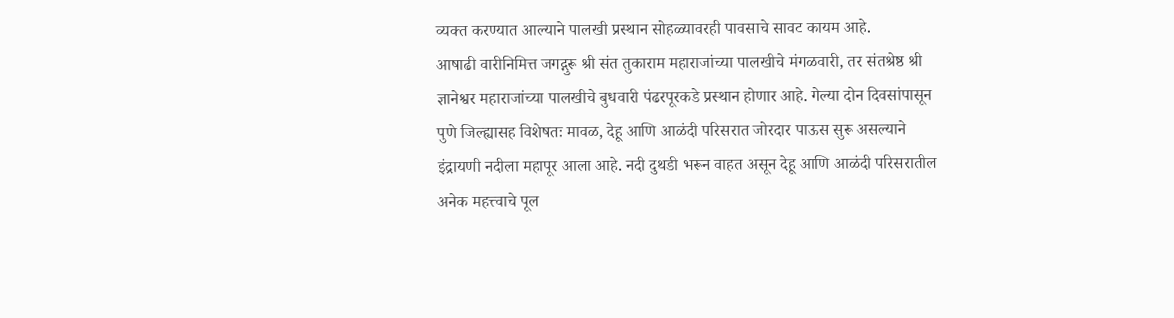व्यक्त करण्यात आल्याने पालखी प्रस्थान सोहळ्यावरही पावसाचे सावट कायम आहे.
आषाढी वारीनिमित्त जगद्गुरू श्री संत तुकाराम महाराजांच्या पालखीचे मंगळवारी, तर संतश्रेष्ठ श्री ज्ञानेश्वर महाराजांच्या पालखीचे बुधवारी पंढरपूरकडे प्रस्थान होणार आहे. गेल्या दोन दिवसांपासून पुणे जिल्ह्यासह विशेषतः मावळ, देहू आणि आळंदी परिसरात जोरदार पाऊस सुरू असल्याने इंद्रायणी नदीला महापूर आला आहे. नदी दुथडी भरून वाहत असून देहू आणि आळंदी परिसरातील अनेक महत्त्वाचे पूल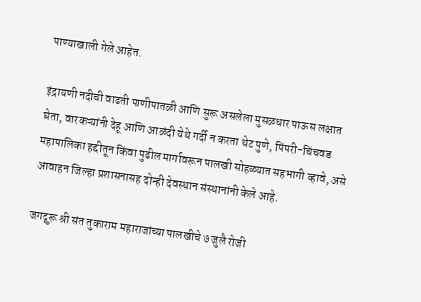पाण्याखाली गेले आहेत.

इंद्रायणी नदीची वाढती पाणीपातळी आणि सुरू असलेला मुसळधार पाऊस लक्षात घेता, वारकऱ्यांनी देहू आणि आळंदी येथे गर्दी न करता थेट पुणे, पिंपरी-चिंचवड महापालिका हद्दीतून किंवा पुढील मार्गावरून पालखी सोहळ्यात सहभागी व्हावे, असे आवाहन जिल्हा प्रशासनासह दोन्ही देवस्थान संस्थानांनी केले आहे.

जगद्गुरू श्री संत तुकाराम महाराजांच्या पालखीचे ७ जुलै रोजी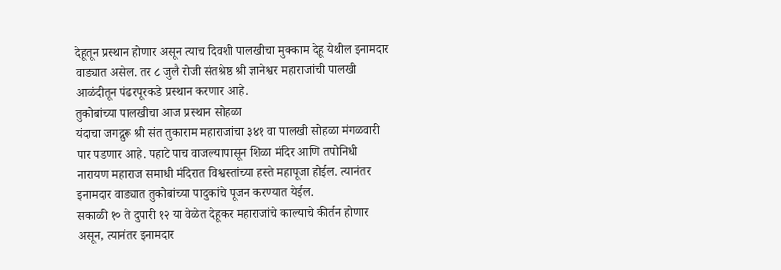देहूतून प्रस्थान होणार असून त्याच दिवशी पालखीचा मुक्काम देहू येथील इनामदार वाड्यात असेल. तर ८ जुलै रोजी संतश्रेष्ठ श्री ज्ञानेश्वर महाराजांची पालखी आळंदीतून पंढरपूरकडे प्रस्थान करणार आहे.
तुकोबांच्या पालखीचा आज प्रस्थान सोहळा
यंदाचा जगद्गुरू श्री संत तुकाराम महाराजांचा ३४१ वा पालखी सोहळा मंगळवारी पार पडणार आहे. पहाटे पाच वाजल्यापासून शिळा मंदिर आणि तपोनिधी नारायण महाराज समाधी मंदिरात विश्वस्तांच्या हस्ते महापूजा होईल. त्यानंतर इनामदार वाड्यात तुकोबांच्या पादुकांचे पूजन करण्यात येईल.
सकाळी १० ते दुपारी १२ या वेळेत देहूकर महाराजांचे काल्याचे कीर्तन होणार असून, त्यानंतर इनामदार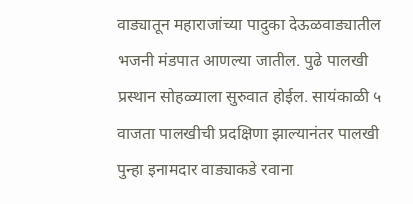वाड्यातून महाराजांच्या पादुका देऊळवाड्यातील भजनी मंडपात आणल्या जातील. पुढे पालखी प्रस्थान सोहळ्याला सुरुवात होईल. सायंकाळी ५ वाजता पालखीची प्रदक्षिणा झाल्यानंतर पालखी पुन्हा इनामदार वाड्याकडे रवाना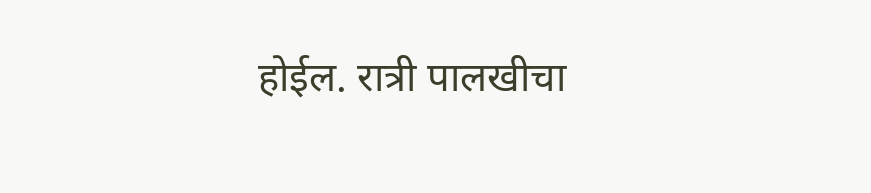होईल. रात्री पालखीचा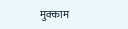मुक्काम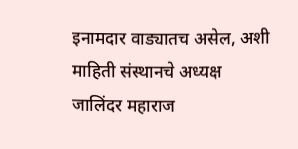इनामदार वाड्यातच असेल, अशी माहिती संस्थानचे अध्यक्ष जालिंदर महाराज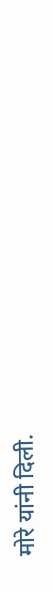मोरे यांनी दिली.